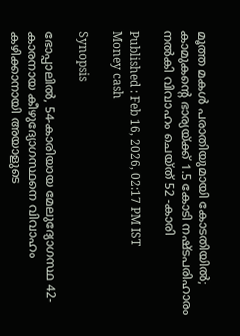മൂത്ത മകൾ പരാതിയുമായി കോടതിയിൽ; കാമുകന്‍റെ ഭാര്യയ്ക്ക് 1.5 കോടി നഷ്ടപരിഹാരം നൽകി വിവാഹം ചെയ്ത് 52 -കാരി

Published : Feb 16, 2026, 02:17 PM IST
Money cash

Synopsis

ഭോപ്പാലിൽ, 54-കാരിയായ മേലുദ്യോഗസ്ഥ 42-കാരനായ കീഴുദ്യോഗസ്ഥനെ വിവാഹം കഴിക്കാനായി അയാളുടെ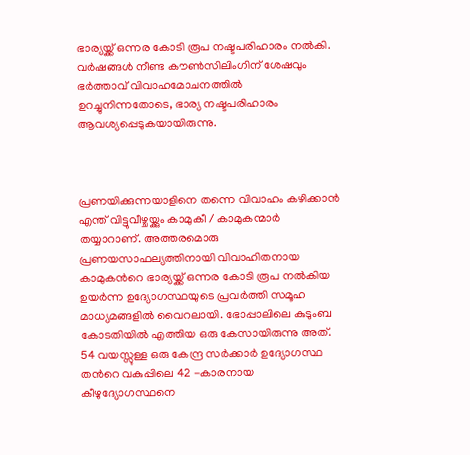ഭാര്യയ്ക്ക് ഒന്നര കോടി രൂപ നഷ്ടപരിഹാരം നൽകി. വർഷങ്ങൾ നീണ്ട കൗൺസിലിംഗിന് ശേഷവും ഭർത്താവ് വിവാഹമോചനത്തിൽ ഉറച്ചുനിന്നതോടെ, ഭാര്യ നഷ്ടപരിഹാരം ആവശ്യപ്പെടുകയായിരുന്നു.



പ്രണയിക്കുന്നയാളിനെ തന്നെ വിവാഹം കഴിക്കാൻ എന്ത് വിട്ടുവീഴ്ചയ്ക്കും കാമുകീ / കാമുകന്മാർ തയ്യാറാണ്. അത്തരമൊരു പ്രണയസാഫല്യത്തിനായി വിവാഹിതനായ കാമുകന്‍റെ ഭാര്യയ്ക്ക് ഒന്നര കോടി രൂപ നൽകിയ ഉയർന്ന ഉദ്യോഗസ്ഥയുടെ പ്രവർത്തി സമൂഹ മാധ്യമങ്ങളിൽ വൈറലായി. ഭോപ്പാലിലെ കുടുംബ കോടതിയിൽ എത്തിയ ഒരു കേസായിരുന്നു അത്. 54 വയസ്സുള്ള ഒരു കേന്ദ്ര സർക്കാർ ഉദ്യോഗസ്ഥ തന്‍റെ വകുപ്പിലെ 42 -കാരനായ കീഴുദ്യോഗസ്ഥനെ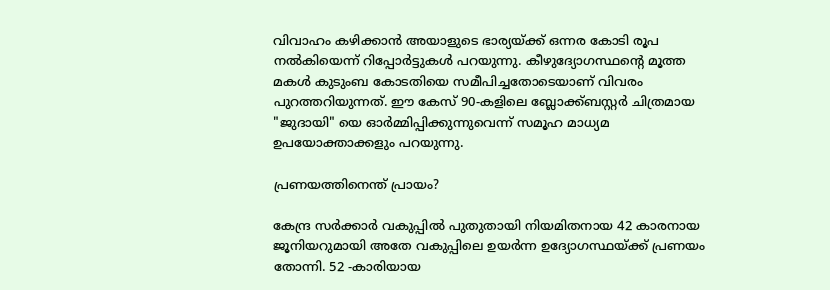വിവാഹം കഴിക്കാൻ അയാളുടെ ഭാര്യയ്ക്ക് ഒന്നര കോടി രൂപ നൽകിയെന്ന് റിപ്പോര്‍ട്ടുകൾ പറയുന്നു. കീഴുദ്യോഗസ്ഥന്‍റെ മൂത്ത മകൾ കുടുംബ കോടതിയെ സമീപിച്ചതോടെയാണ് വിവരം പുറത്തറിയുന്നത്. ഈ കേസ് 90-കളിലെ ബ്ലോക്ക്ബസ്റ്റർ ചിത്രമായ "ജുദായി" യെ ഓർമ്മിപ്പിക്കുന്നുവെന്ന് സമൂഹ മാധ്യമ ഉപയോക്താക്കളും പറയുന്നു.

പ്രണയത്തിനെന്ത് പ്രായം?

കേന്ദ്ര സർക്കാർ വകുപ്പിൽ പുതുതായി നിയമിതനായ 42 കാരനായ ജൂനിയറുമായി അതേ വകുപ്പിലെ ഉയ‍ർന്ന ഉദ്യോഗസ്ഥയ്ക്ക് പ്രണയം തോന്നി. 52 -കാരിയായ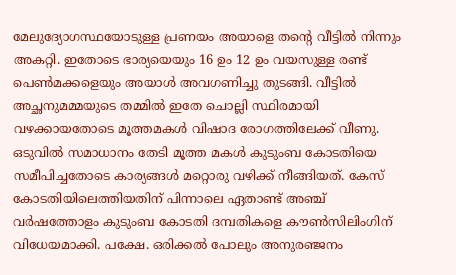മേലുദ്യോഗസ്ഥയോടുള്ള പ്രണയം അയാളെ തന്‍റെ വീട്ടിൽ നിന്നും അകറ്റി. ഇതോടെ ഭാര്യയെയും 16 ഉം 12 ഉം വയസുള്ള രണ്ട് പെണ്‍മക്കളെയും അയാൾ അവഗണിച്ചു തുടങ്ങി. വീട്ടിൽ അച്ഛനുമമ്മയുടെ തമ്മിൽ ഇതേ ചൊല്ലി സ്ഥിരമായി വഴക്കായതോടെ മൂത്തമകൾ വിഷാദ രോഗത്തിലേക്ക് വീണു. ഒടുവിൽ സമാധാനം തേടി മൂത്ത മകൾ കുടുംബ കോടതിയെ സമീപിച്ചതോടെ കാര്യങ്ങൾ മറ്റൊരു വഴിക്ക് നീങ്ങിയത്. കേസ് കോടതിയിലെത്തിയതിന് പിന്നാലെ ഏതാണ്ട് അഞ്ച് വർഷത്തോളം കുടുംബ കോടതി ദമ്പതികളെ കൗൺസിലിംഗിന് വിധേയമാക്കി. പക്ഷേ. ഒരിക്കൽ പോലും അനുരഞ്ജനം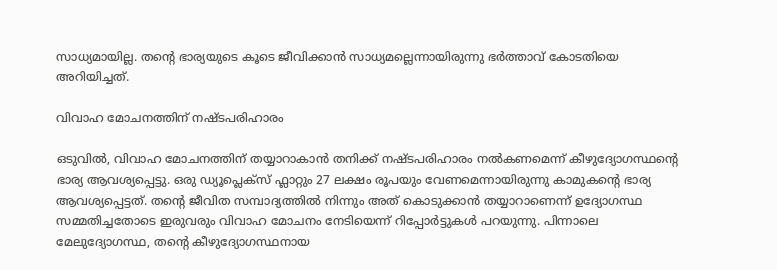സാധ്യമായില്ല. തന്‍റെ ഭാര്യയുടെ കൂടെ ജീവിക്കാൻ സാധ്യമല്ലെന്നായിരുന്നു ഭർത്താവ് കോടതിയെ അറിയിച്ചത്.

വിവാഹ മോചനത്തിന് നഷ്ടപരിഹാരം

ഒടുവിൽ, വിവാഹ മോചനത്തിന് തയ്യാറാകാൻ തനിക്ക് നഷ്ടപരിഹാരം നൽകണമെന്ന് കീഴുദ്യോഗസ്ഥന്‍റെ ഭാര്യ ആവശ്യപ്പെട്ടു. ഒരു ഡ്യൂപ്ലെക്സ് ഫ്ലാറ്റും 27 ലക്ഷം രൂപയും വേണമെന്നായിരുന്നു കാമുകന്‍റെ ഭാര്യ ആവശ്യപ്പെട്ടത്. തന്‍റെ ജീവിത സമ്പാദ്യത്തിൽ നിന്നും അത് കൊടുക്കാൻ തയ്യാറാണെന്ന് ഉദ്യോഗസ്ഥ സമ്മതിച്ചതോടെ ഇരുവരും വിവാഹ മോചനം നേടിയെന്ന് റിപ്പോര്‍ട്ടുകൾ പറയുന്നു. പിന്നാലെ മേലുദ്യോഗസ്ഥ, തന്‍റെ കീഴുദ്യോഗസ്ഥനായ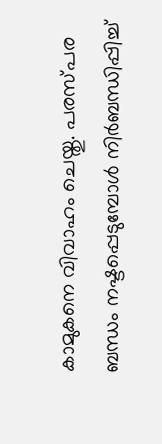കാമുകനെ വിവാഹം ചെയ്തു. പരസ്പര ബന്ധം നഷ്ടപ്പെടുമ്പോൾ നിർബന്ധിപ്പിച്ച്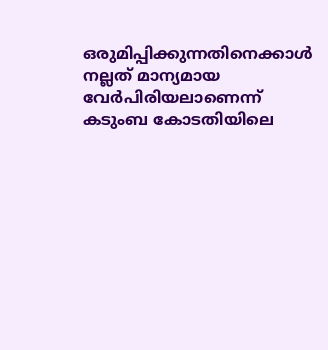ഒരുമിപ്പിക്കുന്നതിനെക്കാൾ നല്ലത് മാന്യമായ വേർപിരിയലാണെന്ന് കടുംബ കോടതിയിലെ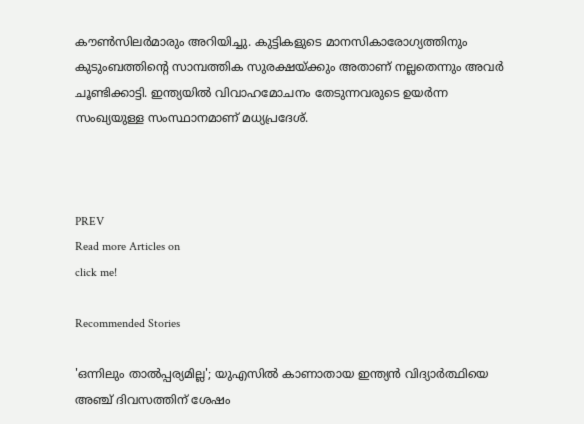കൗണ്‍സിലർമാരും അറിയിച്ചു. കുട്ടികളുടെ മാനസികാരോഗ്യത്തിനും കുടുംബത്തിന്‍റെ സാമ്പത്തിക സുരക്ഷയ്ക്കും അതാണ് നല്ലതെന്നും അവ‍ർ ചൂണ്ടിക്കാട്ടി. ഇന്ത്യയിൽ വിവാഹമോചനം തേടുന്നവരുടെ ഉയർന്ന സംഖ്യയുള്ള സംസ്ഥാനമാണ് മധ്യപ്രദേശ്.



PREV
Read more Articles on
click me!

Recommended Stories

'ഒന്നിലും താൽപ്പര്യമില്ല'; യുഎസിൽ കാണാതായ ഇന്ത്യൻ വിദ്യാർത്ഥിയെ അഞ്ച് ദിവസത്തിന് ശേഷം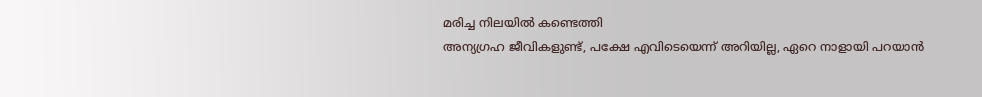മരിച്ച നിലയിൽ കണ്ടെത്തി
അന്യഗ്രഹ ജീവികളുണ്ട്, പക്ഷേ എവിടെയെന്ന് അറിയില്ല, ഏറെ നാളായി പറയാൻ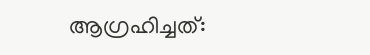ആഗ്രഹിച്ചത്: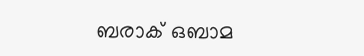ബരാക് ഒബാമ